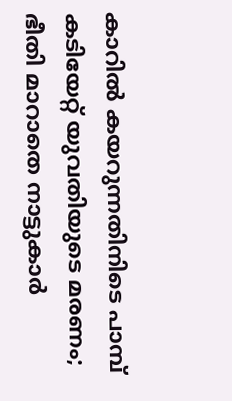കാറിൽ കയറുന്നതിനിടെ പാമ്പ് കടിയേറ്റ് യുവതിയുടെ മരണം; ഭീതി മാറാതെ നാട്ടുകാർ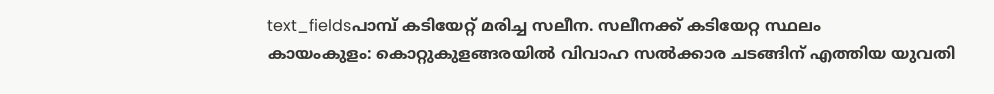text_fieldsപാമ്പ് കടിയേറ്റ് മരിച്ച സലീന. സലീനക്ക് കടിയേറ്റ സ്ഥലം
കായംകുളം: കൊറ്റുകുളങ്ങരയിൽ വിവാഹ സൽക്കാര ചടങ്ങിന് എത്തിയ യുവതി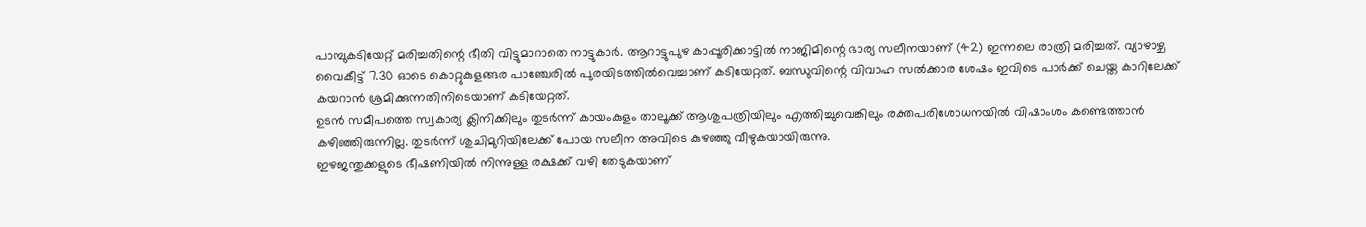പാമ്പുകടിയേറ്റ് മരിച്ചതിന്റെ ഭീതി വിട്ടുമാറാതെ നാട്ടുകാർ. ആറാട്ടുപുഴ കാപ്പൂരിക്കാട്ടിൽ നാജിമിന്റെ ഭാര്യ സലീനയാണ് (42) ഇന്നലെ രാത്രി മരിച്ചത്. വ്യാഴാഴ്ച വൈകീട്ട് 7.30 ഓടെ കൊറ്റുകുളങ്ങര പാഞ്ചേരിൽ പുരയിടത്തിൽവെച്ചാണ് കടിയേറ്റത്. ബന്ധുവിന്റെ വിവാഹ സൽക്കാര ശേഷം ഇവിടെ പാർക്ക് ചെയ്ത കാറിലേക്ക് കയറാൻ ശ്രമിക്കുന്നതിനിടെയാണ് കടിയേറ്റത്.
ഉടൻ സമീപത്തെ സ്വകാര്യ ക്ലിനിക്കിലും തുടർന്ന് കായംകുളം താലൂക്ക് ആശുപത്രിയിലും എത്തിച്ചുവെങ്കിലും രക്തപരിശോധനയിൽ വിഷാംശം കണ്ടെത്താൻ കഴിഞ്ഞിരുന്നില്ല. തുടർന്ന് ശുചിമുറിയിലേക്ക് പോയ സലീന അവിടെ കുഴഞ്ഞു വീഴുകയായിരുന്നു.
ഇഴജന്തുക്കളുടെ ഭീഷണിയിൽ നിന്നുള്ള രക്ഷക്ക് വഴി തേടുകയാണ്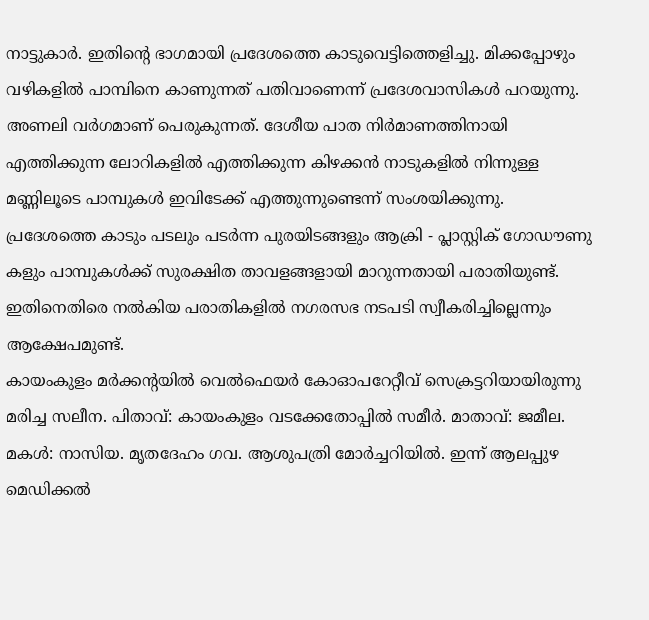നാട്ടുകാർ. ഇതിന്റെ ഭാഗമായി പ്രദേശത്തെ കാടുവെട്ടിത്തെളിച്ചു. മിക്കപ്പോഴും വഴികളിൽ പാമ്പിനെ കാണുന്നത് പതിവാണെന്ന് പ്രദേശവാസികൾ പറയുന്നു. അണലി വർഗമാണ് പെരുകുന്നത്. ദേശീയ പാത നിർമാണത്തിനായി എത്തിക്കുന്ന ലോറികളിൽ എത്തിക്കുന്ന കിഴക്കൻ നാടുകളിൽ നിന്നുള്ള മണ്ണിലൂടെ പാമ്പുകൾ ഇവിടേക്ക് എത്തുന്നുണ്ടെന്ന് സംശയിക്കുന്നു.
പ്രദേശത്തെ കാടും പടലും പടർന്ന പുരയിടങ്ങളും ആക്രി - പ്ലാസ്റ്റിക് ഗോഡൗണു കളും പാമ്പുകൾക്ക് സുരക്ഷിത താവളങ്ങളായി മാറുന്നതായി പരാതിയുണ്ട്. ഇതിനെതിരെ നൽകിയ പരാതികളിൽ നഗരസഭ നടപടി സ്വീകരിച്ചില്ലെന്നും ആക്ഷേപമുണ്ട്.
കായംകുളം മർക്കന്റയിൽ വെൽഫെയർ കോഓപറേറ്റീവ് സെക്രട്ടറിയായിരുന്നു മരിച്ച സലീന. പിതാവ്: കായംകുളം വടക്കേതോപ്പിൽ സമീർ. മാതാവ്: ജമീല. മകൾ: നാസിയ. മൃതദേഹം ഗവ. ആശുപത്രി മോർച്ചറിയിൽ. ഇന്ന് ആലപ്പുഴ മെഡിക്കൽ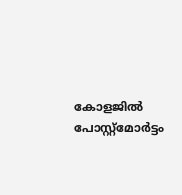കോളജിൽ പോസ്റ്റ്മോർട്ടം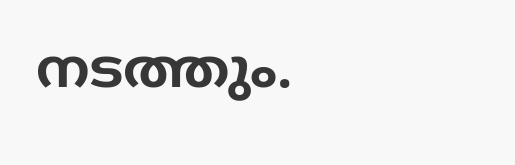നടത്തും.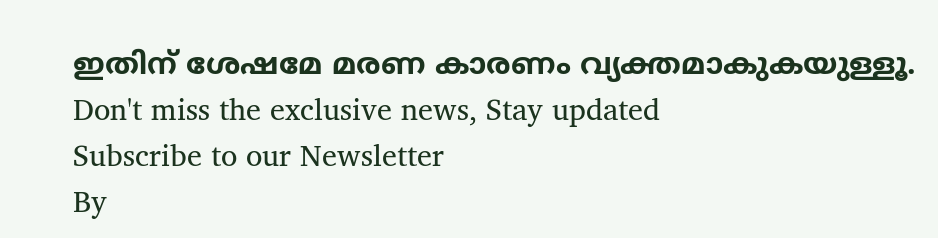ഇതിന് ശേഷമേ മരണ കാരണം വ്യക്തമാകുകയുള്ളൂ.
Don't miss the exclusive news, Stay updated
Subscribe to our Newsletter
By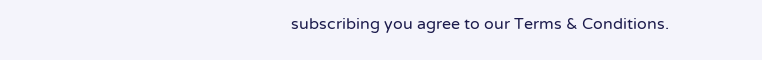subscribing you agree to our Terms & Conditions.